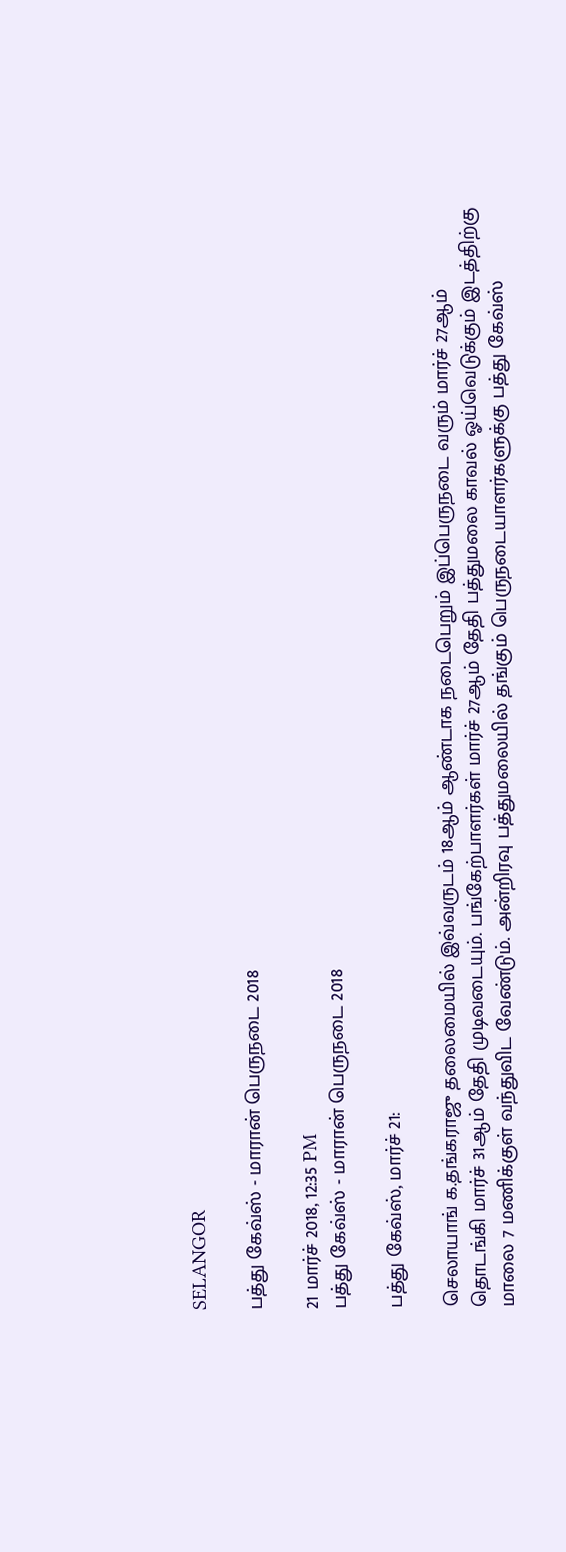SELANGOR

பத்து கேவ்ஸ் - மாரான் பெருநடை 2018

21 மார்ச் 2018, 12:35 PM
பத்து கேவ்ஸ் - மாரான் பெருநடை 2018

பத்து கேவ்ஸ், மார்ச் 21:

செலாயாங் க.தங்கராஜு தலைமையில் இவ்வருடம் 18ஆம் ஆண்டாக நடைபெறும் இப்பெருநடை வரும் மார்ச் 27ஆம் தொடங்கி மார்ச் 31ஆம் தேதி முடிவடையும். பங்கேற்பாளர்கள் மார்ச் 27ஆம் தேதி பத்துமலை காவல் ஓய்வெடுக்கும் இடத்திற்கு மாலை 7 மணிக்குள் வந்துவிட வேண்டும். அன்றிரவு பத்துமலையில் தங்கும் பெருநடையாளர்களுக்கு பத்து கேவ்ஸ்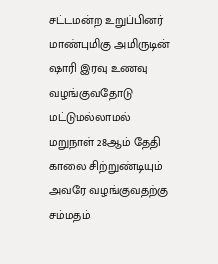சட்டமன்ற உறுப்பினர் மாண்புமிகு அமிருடின் ஷாரி இரவு உணவு வழங்குவதோடு மட்டுமல்லாமல் மறுநாள் 28ஆம் தேதி காலை சிற்றுண்டியும் அவரே வழங்குவதற்கு சம்மதம்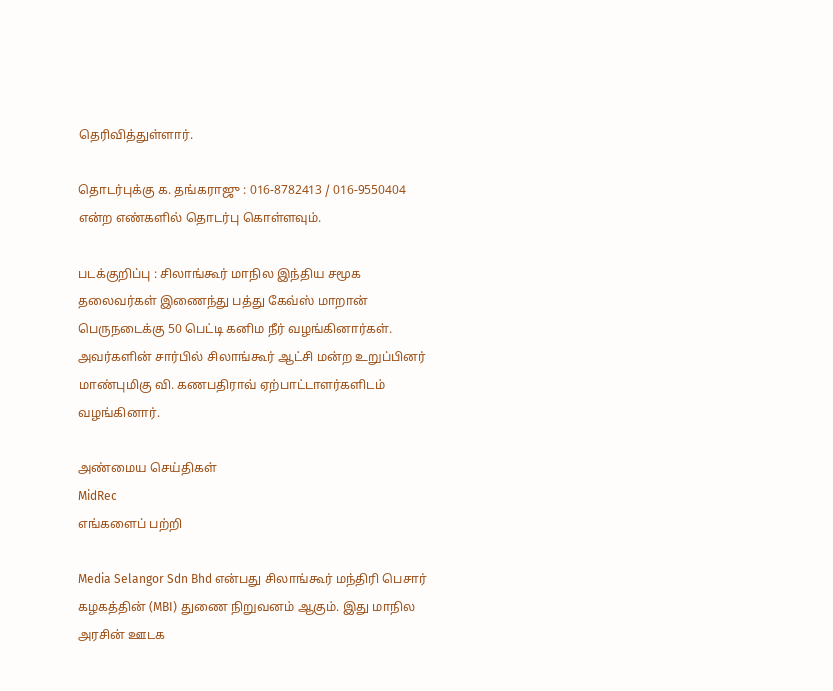தெரிவித்துள்ளார்.

தொடர்புக்கு க. தங்கராஜு : 016-8782413 / 016-9550404 என்ற எண்களில் தொடர்பு கொள்ளவும்.

படக்குறிப்பு : சிலாங்கூர் மாநில இந்திய சமூக தலைவர்கள் இணைந்து பத்து கேவ்ஸ் மாறான் பெருநடைக்கு 50 பெட்டி கனிம நீர் வழங்கினார்கள். அவர்களின் சார்பில் சிலாங்கூர் ஆட்சி மன்ற உறுப்பினர் மாண்புமிகு வி. கணபதிராவ் ஏற்பாட்டாளர்களிடம் வழங்கினார்.

அண்மைய செய்திகள்
MidRec
எங்களைப் பற்றி

Media Selangor Sdn Bhd என்பது சிலாங்கூர் மந்திரி பெசார் கழகத்தின் (MBI) துணை நிறுவனம் ஆகும். இது மாநில அரசின் ஊடக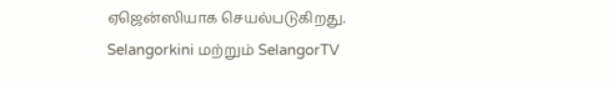ஏஜென்ஸியாக செயல்படுகிறது. Selangorkini மற்றும் SelangorTV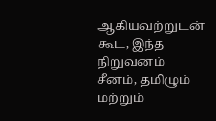ஆகியவற்றுடன் கூட, இந்த நிறுவனம் சீனம், தமிழும் மற்றும்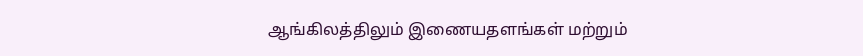ஆங்கிலத்திலும் இணையதளங்கள் மற்றும்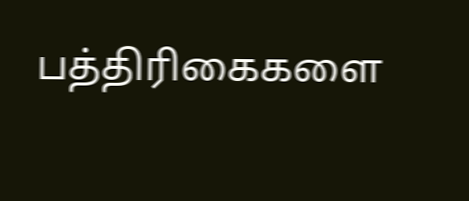பத்திரிகைகளை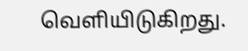வெளியிடுகிறது.